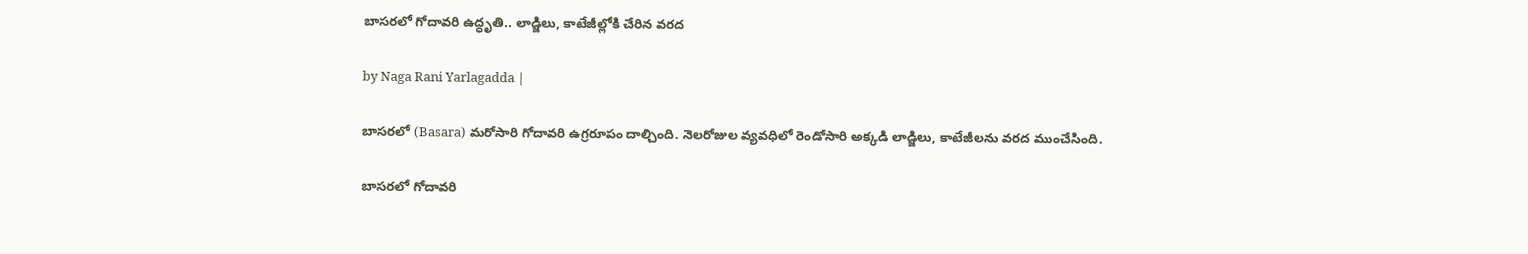బాసరలో గోదావరి ఉద్ధృతి.. లాడ్జిలు, కాటేజీల్లోకి చేరిన వరద

by Naga Rani Yarlagadda |

బాసరలో (Basara) మరోసారి గోదావరి ఉగ్రరూపం దాల్చింది. నెలరోజుల వ్యవధిలో రెండోసారి అక్కడి లాడ్జిలు, కాటేజీలను వరద ముంచేసింది.

బాసరలో గోదావరి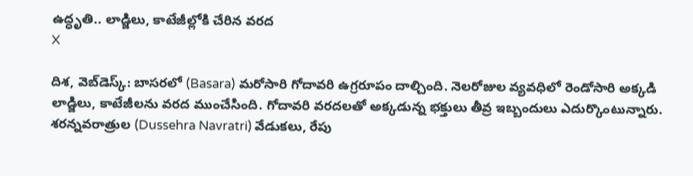ఉద్ధృతి.. లాడ్జిలు, కాటేజీల్లోకి చేరిన వరద
X

దిశ, వెబ్‌డెస్క్: బాసరలో (Basara) మరోసారి గోదావరి ఉగ్రరూపం దాల్చింది. నెలరోజుల వ్యవధిలో రెండోసారి అక్కడి లాడ్జిలు, కాటేజీలను వరద ముంచేసింది. గోదావరి వరదలతో అక్కడున్న భక్తులు తీవ్ర ఇబ్బందులు ఎదుర్కొంటున్నారు. శరన్నవరాత్రుల (Dussehra Navratri) వేడుకలు, రేపు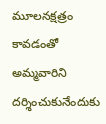మూలనక్షత్రం కావడంతో అమ్మవారిని దర్శించుకునేందుకు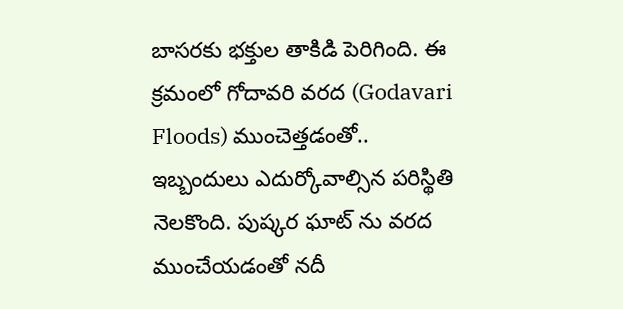బాసరకు భక్తుల తాకిడి పెరిగింది. ఈ క్రమంలో గోదావరి వరద (Godavari Floods) ముంచెత్తడంతో.. ఇబ్బందులు ఎదుర్కోవాల్సిన పరిస్థితి నెలకొంది. పుష్కర ఘాట్ ను వరద ముంచేయడంతో నదీ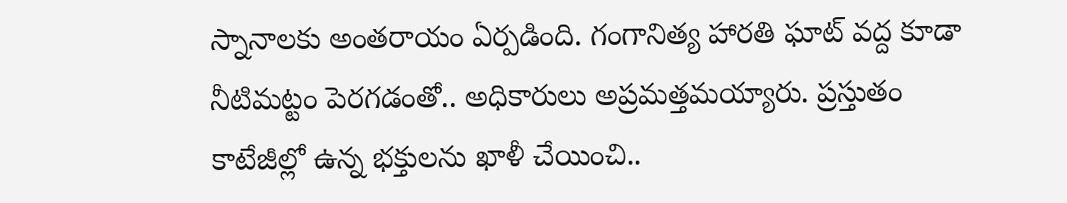స్నానాలకు అంతరాయం ఏర్పడింది. గంగానిత్య హారతి ఘాట్ వద్ద కూడా నీటిమట్టం పెరగడంతో.. అధికారులు అప్రమత్తమయ్యారు. ప్రస్తుతం కాటేజీల్లో ఉన్న భక్తులను ఖాళీ చేయించి..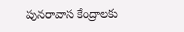పునరావాస కేంద్రాలకు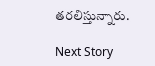తరలిస్తున్నారు.

Next Story